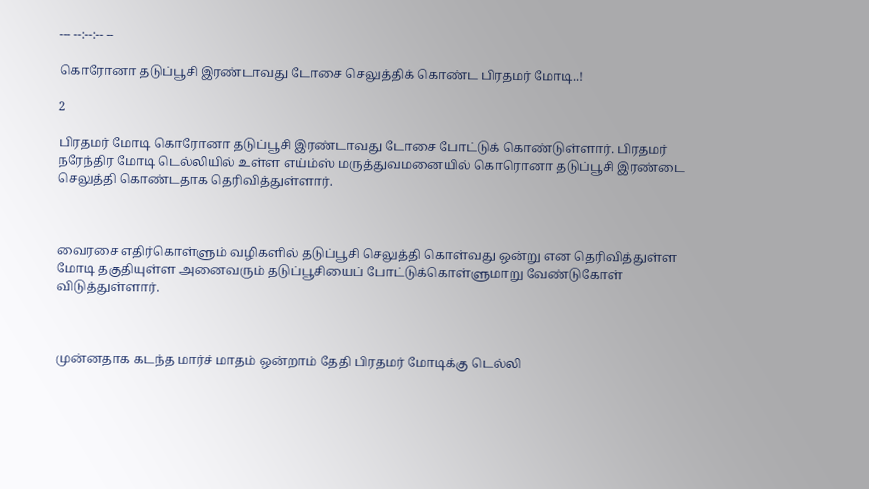--- --:--:-- --

கொரோனா தடுப்பூசி இரண்டாவது டோசை செலுத்திக் கொண்ட பிரதமர் மோடி..!

2

பிரதமர் மோடி கொரோனா தடுப்பூசி இரண்டாவது டோசை போட்டுக் கொண்டுள்ளார். பிரதமர் நரேந்திர மோடி டெல்லியில் உள்ள எய்ம்ஸ் மருத்துவமனையில் கொரொனா தடுப்பூசி இரண்டை செலுத்தி கொண்டதாக தெரிவித்துள்ளார்.



வைரசை எதிர்கொள்ளும் வழிகளில் தடுப்பூசி செலுத்தி கொள்வது ஒன்று என தெரிவித்துள்ள மோடி தகுதியுள்ள அனைவரும் தடுப்பூசியைப் போட்டுக்கொள்ளுமாறு வேண்டுகோள் விடுத்துள்ளார்.



முன்னதாக கடந்த மார்ச் மாதம் ஒன்றாம் தேதி பிரதமர் மோடிக்கு டெல்லி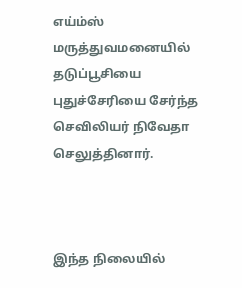எய்ம்ஸ் மருத்துவமனையில் தடுப்பூசியை புதுச்சேரியை சேர்ந்த செவிலியர் நிவேதா செலுத்தினார்.



இந்த நிலையில்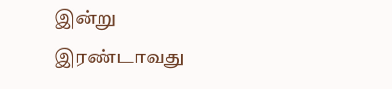இன்று இரண்டாவது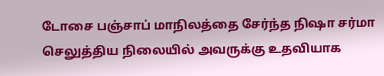டோசை பஞ்சாப் மாநிலத்தை சேர்ந்த நிஷா சர்மா செலுத்திய நிலையில் அவருக்கு உதவியாக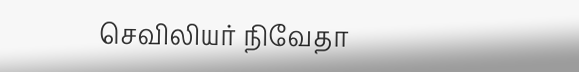செவிலியர் நிவேதா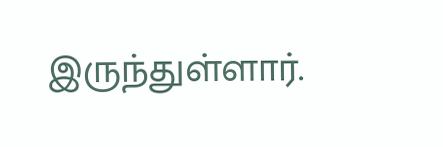இருந்துள்ளார்.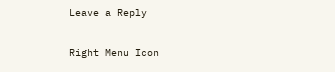Leave a Reply

Right Menu Icon